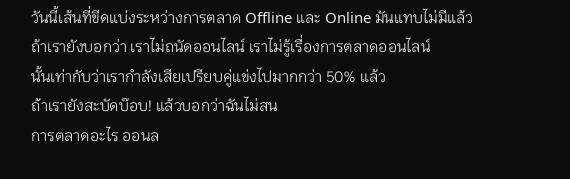วันนี้เส้นที่ขีดแบ่งระหว่างการตลาด Offline และ Online มันแทบไม่มีแล้ว
ถ้าเรายังบอกว่า เราไม่ถนัดออนไลน์ เราไม่รู้เรื่องการตลาดออนไลน์
นั้นเท่ากับว่าเรากำลังเสียเปรียบคู่แข่งไปมากกว่า 50% แล้ว
ถ้าเรายังสะบัดบ๊อบ! แล้วบอกว่าฉันไม่สน
การตลาดอะไร ออนล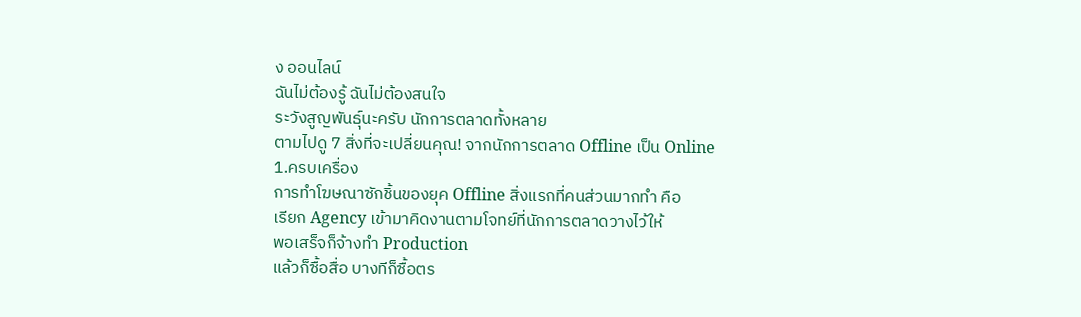ง ออนไลน์
ฉันไม่ต้องรู้ ฉันไม่ต้องสนใจ
ระวังสูญพันธุ์นะครับ นักการตลาดทั้งหลาย
ตามไปดู 7 สิ่งที่จะเปลี่ยนคุณ! จากนักการตลาด Offline เป็น Online
1.ครบเครื่อง
การทำโฆษณาซักชิ้นของยุค Offline สิ่งแรกที่คนส่วนมากทำ คือ
เรียก Agency เข้ามาคิดงานตามโจทย์ที่นักการตลาดวางไว้ให้
พอเสร็จก็จ้างทำ Production
แล้วก็ซื้อสื่อ บางทีก็ซื้อตร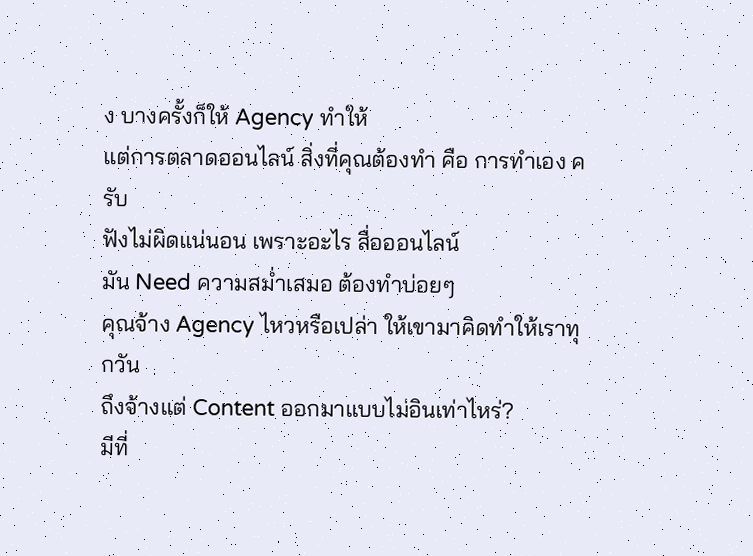ง บางครั้งก็ให้ Agency ทำให้
แต่การตลาดออนไลน์ สิ่งที่คุณต้องทำ คือ การทำเอง ครับ
ฟังไม่ผิดแน่นอน เพราะอะไร สื่อออนไลน์
มัน Need ความสม่ำเสมอ ต้องทำบ่อยๆ
คุณจ้าง Agency ไหวหรือเปล่า ให้เขามาคิดทำให้เราทุกวัน
ถึงจ้างแต่ Content ออกมาแบบไม่อินเท่าไหร่?
มีที่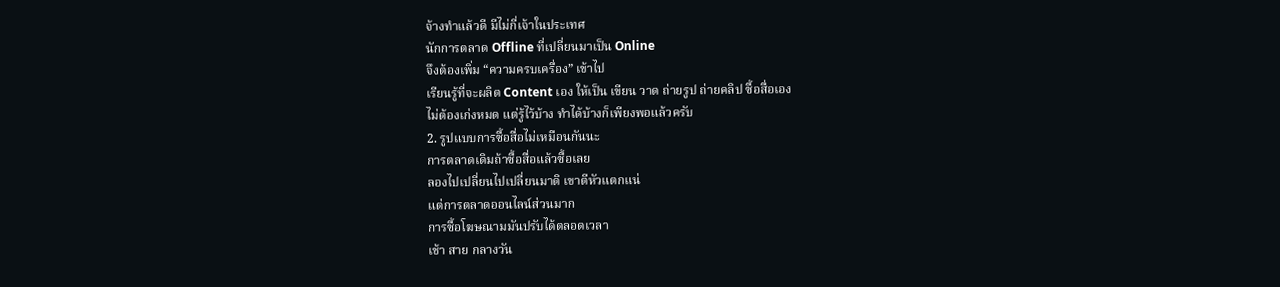จ้างทำแล้วดี มีไม่กี่เจ้าในประเทศ
นักการตลาด Offline ที่เปลี่ยนมาเป็น Online
จึงต้องเพิ่ม “ความครบเครื่อง” เข้าไป
เรียนรู้ที่จะผลิต Content เอง ให้เป็น เขียน วาด ถ่ายรูป ถ่ายคลิป ซื้อสื่อเอง
ไม่ต้องเก่งหมด แต่รู้ไว้บ้าง ทำได้บ้างก็เพียงพอแล้วครับ
2. รูปแบบการซื้อสื่อไม่เหมือนกันนะ
การตลาดเดิมถ้าซื้อสื่อแล้วซื้อเลย
ลองไปเปลี่ยนไปเปลี่ยนมาดิ เขาตีหัวแตกแน่
แต่การตลาดออนไลน์ส่วนมาก
การซื้อโฆษณามมันปรับได้ตลอดเวลา
เช้า สาย กลางวัน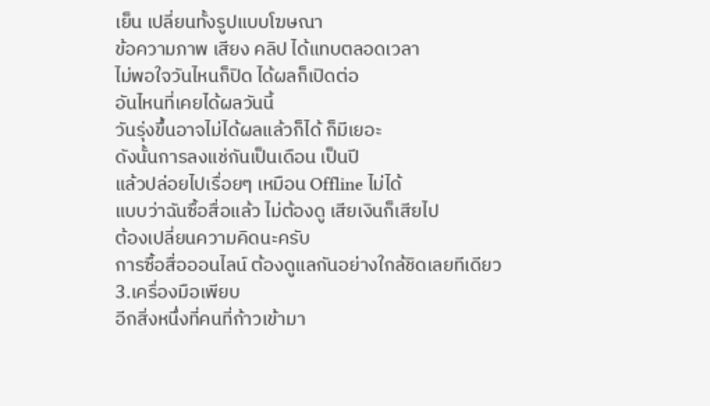เย็น เปลี่ยนทั้งรูปแบบโฆษณา
ข้อความภาพ เสียง คลิป ได้แทบตลอดเวลา
ไม่พอใจวันไหนก็ปิด ได้ผลก็เปิดต่อ
อันไหนที่เคยได้ผลวันนี้
วันรุ่งขึ้นอาจไม่ได้ผลแล้วก็ได้ ก็มีเยอะ
ดังนั้นการลงแช่กันเป็นเดือน เป็นปี
แล้วปล่อยไปเรื่อยๆ เหมือน Offline ไม่ได้
แบบว่าฉันซื้อสื่อแล้ว ไม่ต้องดู เสียเงินก็เสียไป
ต้องเปลี่ยนความคิดนะครับ
การซื้อสื่อออนไลน์ ต้องดูแลกันอย่างใกล้ชิดเลยทีเดียว
3.เครื่องมือเพียบ
อีกสิ่งหนึ่งที่คนที่ก้าวเข้ามา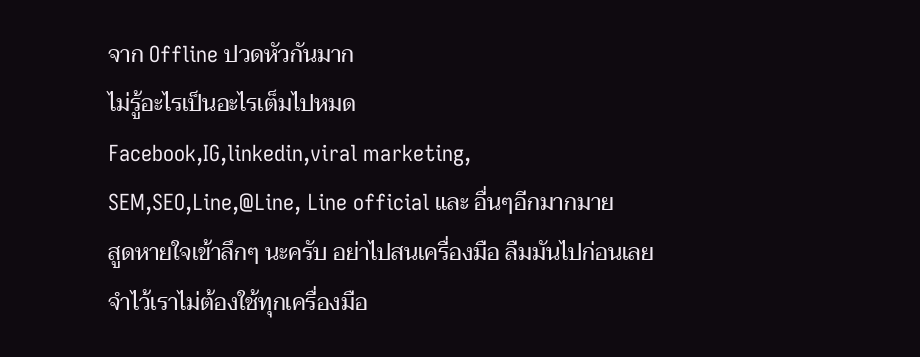จาก Offline ปวดหัวกันมาก
ไม่รู้อะไรเป็นอะไรเต็มไปหมด
Facebook,IG,linkedin,viral marketing,
SEM,SEO,Line,@Line, Line official และ อื่นๆอีกมากมาย
สูดหายใจเข้าลึกๆ นะครับ อย่าไปสนเครื่องมือ ลืมมันไปก่อนเลย
จำไว้เราไม่ต้องใช้ทุกเครื่องมือ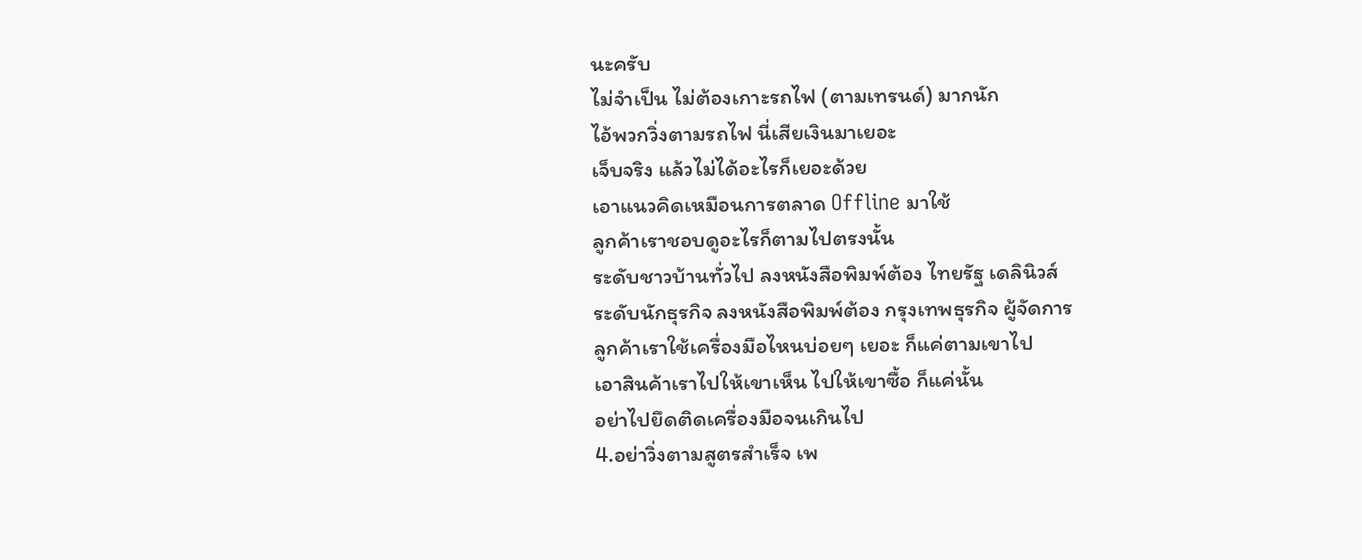นะครับ
ไม่จำเป็น ไม่ต้องเกาะรถไฟ (ตามเทรนด์) มากนัก
ไอ้พวกวิ่งตามรถไฟ นี่เสียเงินมาเยอะ
เจ็บจริง แล้วไม่ได้อะไรก็เยอะด้วย
เอาแนวคิดเหมือนการตลาด Offline มาใช้
ลูกค้าเราชอบดูอะไรก็ตามไปตรงนั้น
ระดับชาวบ้านทั่วไป ลงหนังสือพิมพ์ต้อง ไทยรัฐ เดลินิวส์
ระดับนักธุรกิจ ลงหนังสือพิมพ์ต้อง กรุงเทพธุรกิจ ผู้จัดการ
ลูกค้าเราใช้เครื่องมือไหนบ่อยๆ เยอะ ก็แค่ตามเขาไป
เอาสินค้าเราไปให้เขาเห็น ไปให้เขาซื้อ ก็แค่นั้น
อย่าไปยึดติดเครื่องมือจนเกินไป
4.อย่าวิ่งตามสูตรสำเร็จ เพ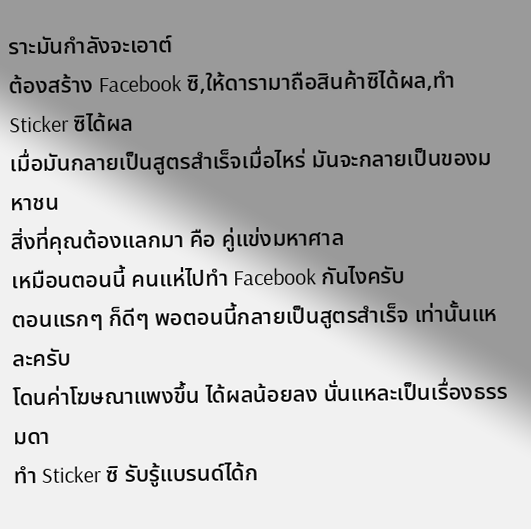ราะมันกำลังจะเอาต์
ต้องสร้าง Facebook ซิ,ให้ดารามาถือสินค้าซิได้ผล,ทำ Sticker ซิได้ผล
เมื่อมันกลายเป็นสูตรสำเร็จเมื่อไหร่ มันจะกลายเป็นของมหาชน
สิ่งที่คุณต้องแลกมา คือ คู่แข่งมหาศาล
เหมือนตอนนี้ คนแห่ไปทำ Facebook กันไงครับ
ตอนแรกๆ ก็ดีๆ พอตอนนี้กลายเป็นสูตรสำเร็จ เท่านั้นแหละครับ
โดนค่าโฆษณาแพงขึ้น ได้ผลน้อยลง นั่นแหละเป็นเรื่องธรรมดา
ทำ Sticker ซิ รับรู้แบรนด์ได้ก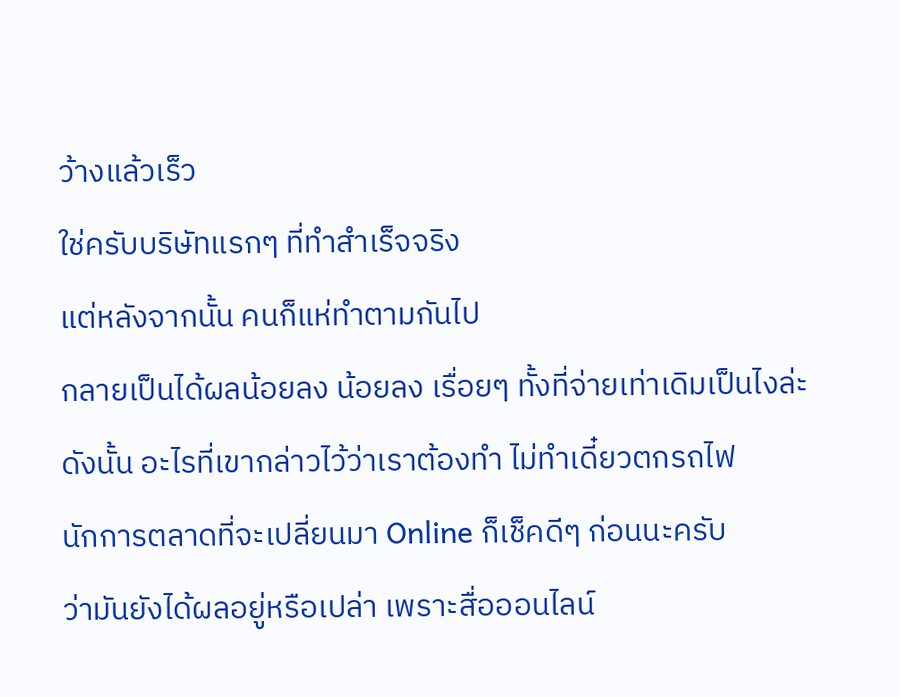ว้างแล้วเร็ว
ใช่ครับบริษัทแรกๆ ที่ทำสำเร็จจริง
แต่หลังจากนั้น คนก็แห่ทำตามกันไป
กลายเป็นได้ผลน้อยลง น้อยลง เรื่อยๆ ทั้งที่จ่ายเท่าเดิมเป็นไงล่ะ
ดังนั้น อะไรที่เขากล่าวไว้ว่าเราต้องทำ ไม่ทำเดี๋ยวตกรถไฟ
นักการตลาดที่จะเปลี่ยนมา Online ก็เช็คดีๆ ก่อนนะครับ
ว่ามันยังได้ผลอยู่หรือเปล่า เพราะสื่อออนไลน์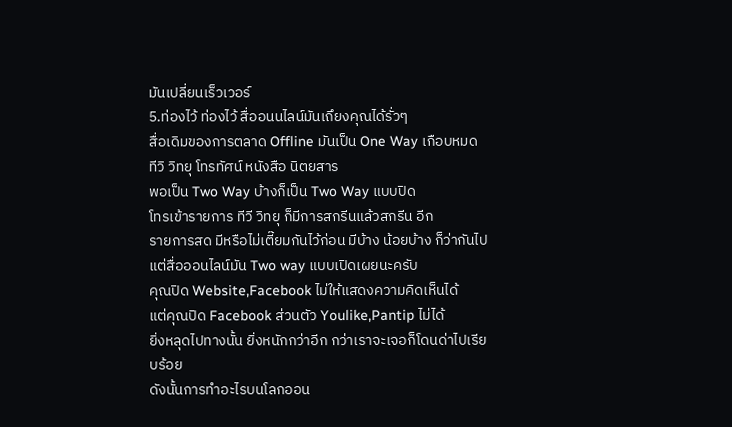มันเปลี่ยนเร็วเวอร์
5.ท่องไว้ ท่องไว้ สื่ออนนไลน์มันเถึยงคุณได้รั่วๆ
สื่อเดิมของการตลาด Offline มันเป็น One Way เกือบหมด
ทีวิ วิทยุ โทรทัศน์ หนังสือ นิตยสาร
พอเป็น Two Way บ้างก็เป็น Two Way แบบปิด
โทรเข้ารายการ ทีวี วิทยุ ก็มีการสกรีนแล้วสกรีน อีก
รายการสด มีหรือไม่เตี๊ยมกันไว้ก่อน มีบ้าง น้อยบ้าง ก็ว่ากันไป
แต่สื่อออนไลน์มัน Two way แบบเปิดเผยนะครับ
คุณปิด Website,Facebook ไม่ให้แสดงความคิดเห็นได้
แต่คุณปิด Facebook ส่วนตัว Youlike,Pantip ไม่ได้
ยิ่งหลุดไปทางนั้น ยิ่งหนักกว่าอีก กว่าเราจะเจอก็โดนด่าไปเรียบร้อย
ดังนั้นการทำอะไรบนโลกออน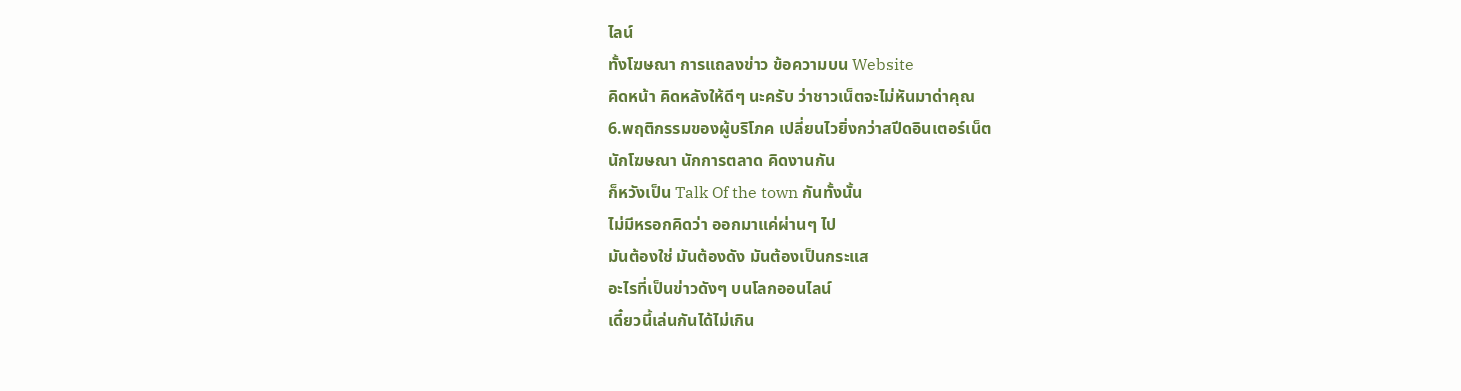ไลน์
ทั้งโฆษณา การแถลงข่าว ข้อความบน Website
คิดหน้า คิดหลังให้ดีๆ นะครับ ว่าชาวเน็ตจะไม่หันมาด่าคุณ
6.พฤติกรรมของผู้บริโภค เปลี่ยนไวยิ่งกว่าสปีดอินเตอร์เน็ต
นักโฆษณา นักการตลาด คิดงานกัน
ก็หวังเป็น Talk Of the town กันทั้งนั้น
ไม่มีหรอกคิดว่า ออกมาแค่ผ่านๆ ไป
มันต้องใช่ มันต้องดัง มันต้องเป็นกระแส
อะไรที่เป็นข่าวดังๆ บนโลกออนไลน์
เดี๋ยวนี้เล่นกันได้ไม่เกิน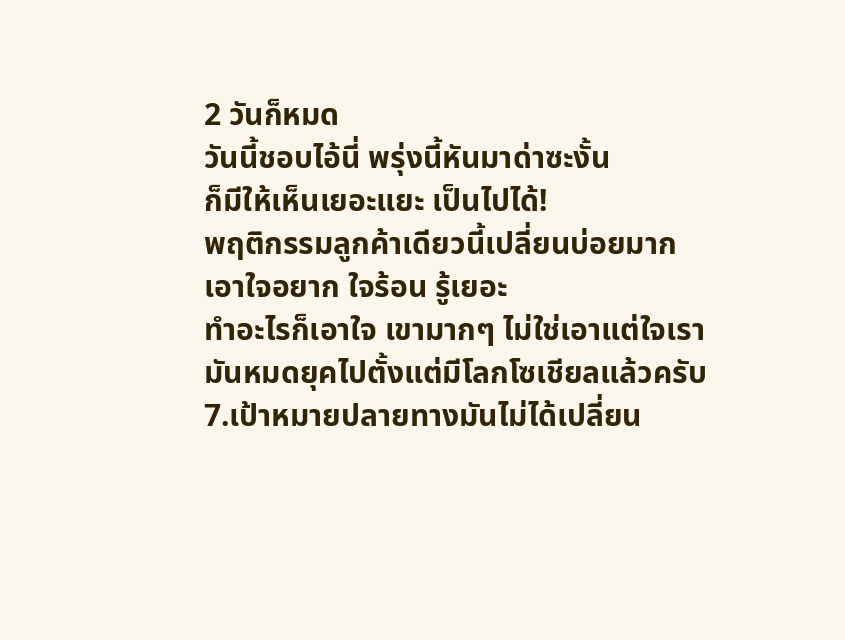2 วันก็หมด
วันนี้ชอบไอ้นี่ พรุ่งนี้หันมาด่าซะงั้น
ก็มีให้เห็นเยอะแยะ เป็นไปได้!
พฤติกรรมลูกค้าเดียวนี้เปลี่ยนบ่อยมาก
เอาใจอยาก ใจร้อน รู้เยอะ
ทำอะไรก็เอาใจ เขามากๆ ไม่ใช่เอาแต่ใจเรา
มันหมดยุคไปตั้งแต่มีโลกโซเชียลแล้วครับ
7.เป้าหมายปลายทางมันไม่ได้เปลี่ยน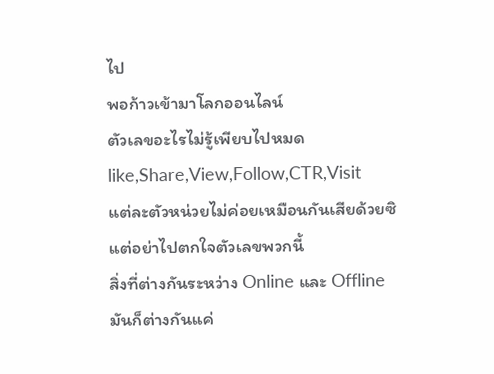ไป
พอก้าวเข้ามาโลกออนไลน์
ตัวเลขอะไรไม่รู้เพียบไปหมด like,Share,View,Follow,CTR,Visit
แต่ละตัวหน่วยไม่ค่อยเหมือนกันเสียด้วยซิ
แต่อย่าไปตกใจตัวเลขพวกนี้
สิ่งที่ต่างกันระหว่าง Online และ Offline
มันก็ต่างกันแค่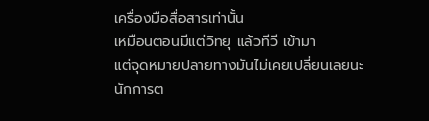เครื่องมือสื่อสารเท่านั้น
เหมือนตอนมีแต่วิทยุ แล้วทีวี เข้ามา
แต่จุดหมายปลายทางมันไม่เคยเปลี่ยนเลยนะ
นักการต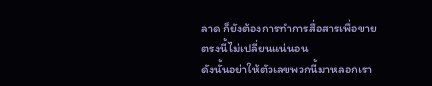ลาด ก็ยังต้องการทำการสื่อสารเพื่อขาย
ตรงนี้ไม่เปลี่ยนแน่นอน
ดังนั้นอย่าให้ตัวเลขพวกนี้มาหลอกเรา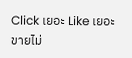Click เยอะ Like เยอะ ขายไม่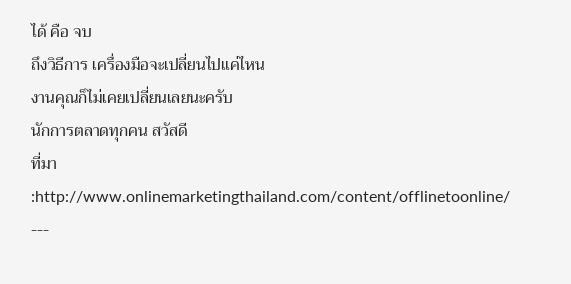ได้ คือ จบ
ถึงวิธีการ เครื่องมือจะเปลี่ยนไปแค่ไหน
งานคุณก็ไม่เคยเปลี่ยนเลยนะครับ
นักการตลาดทุกคน สวัสดี
ที่มา :http://www.onlinemarketingthailand.com/content/offlinetoonline/
---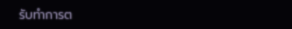รับทำการต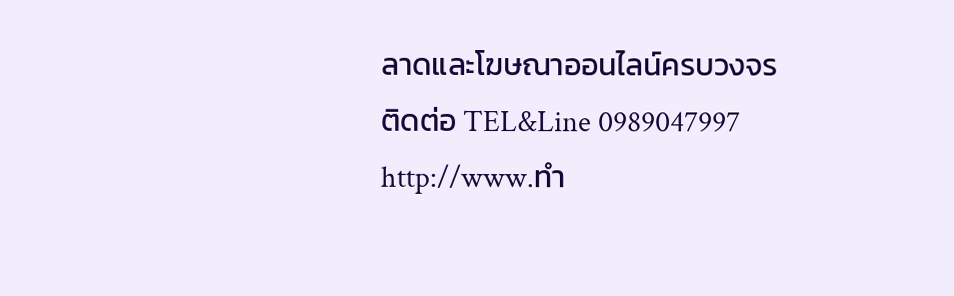ลาดและโฆษณาออนไลน์ครบวงจร
ติดต่อ TEL&Line 0989047997
http://www.ทำ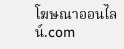โฆษณาออนไลน์.com